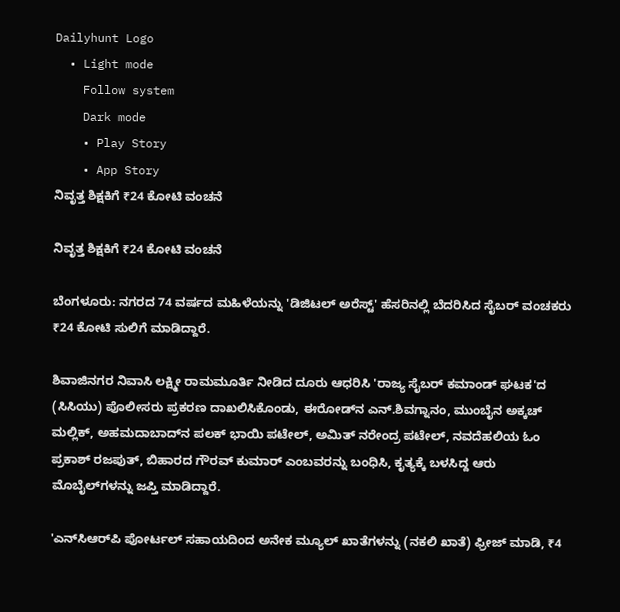Dailyhunt Logo
  • Light mode
    Follow system
    Dark mode
    • Play Story
    • App Story
ನಿವೃತ್ತ ಶಿಕ್ಷಕಿಗೆ ₹24 ಕೋಟಿ ವಂಚನೆ

ನಿವೃತ್ತ ಶಿಕ್ಷಕಿಗೆ ₹24 ಕೋಟಿ ವಂಚನೆ

ಬೆಂಗಳೂರು: ನಗರದ 74 ವರ್ಷದ ಮಹಿಳೆಯನ್ನು 'ಡಿಜಿಟಲ್ ಅರೆಸ್ಟ್' ಹೆಸರಿನಲ್ಲಿ ಬೆದರಿಸಿದ ಸೈಬರ್ ವಂಚಕರು ₹24 ಕೋಟಿ ಸುಲಿಗೆ ಮಾಡಿದ್ದಾರೆ.

ಶಿವಾಜಿನಗರ ನಿವಾಸಿ ಲಕ್ಷ್ಮೀ ರಾಮಮೂರ್ತಿ ನೀಡಿದ ದೂರು ಆಧರಿಸಿ 'ರಾಜ್ಯ ಸೈಬರ್‌ ಕಮಾಂಡ್ ಘಟಕ'ದ (ಸಿಸಿಯು) ಪೊಲೀಸರು ಪ್ರಕರಣ ದಾಖಲಿಸಿಕೊಂಡು, ಈರೋಡ್‌ನ ಎನ್‌.ಶಿವಗ್ನಾನಂ, ಮುಂಬೈನ ಅಕ್ಕಚ್‌ ಮಲ್ಲಿಕ್, ಅಹಮದಾಬಾದ್‌ನ ಪಲಕ್ ಭಾಯಿ ಪಟೇಲ್, ಅಮಿತ್‌ ನರೇಂದ್ರ ಪಟೇಲ್, ನವದೆಹಲಿಯ ಓಂ ಪ್ರಕಾಶ್‌ ರಜಪುತ್‌, ಬಿಹಾರದ ಗೌರವ್ ಕುಮಾರ್ ಎಂಬವರನ್ನು ಬಂಧಿಸಿ, ಕೃತ್ಯಕ್ಕೆ ಬಳಸಿದ್ದ ಆರು ಮೊಬೈಲ್‌ಗಳನ್ನು ಜಪ್ತಿ ಮಾಡಿದ್ದಾರೆ.

'ಎನ್‌ಸಿಆರ್‌ಪಿ ಪೋರ್ಟಲ್ ಸಹಾಯದಿಂದ ಅನೇಕ ಮ್ಯೂಲ್ ಖಾತೆಗಳನ್ನು (ನಕಲಿ ಖಾತೆ) ಫ್ರೀಜ್ ಮಾಡಿ, ₹4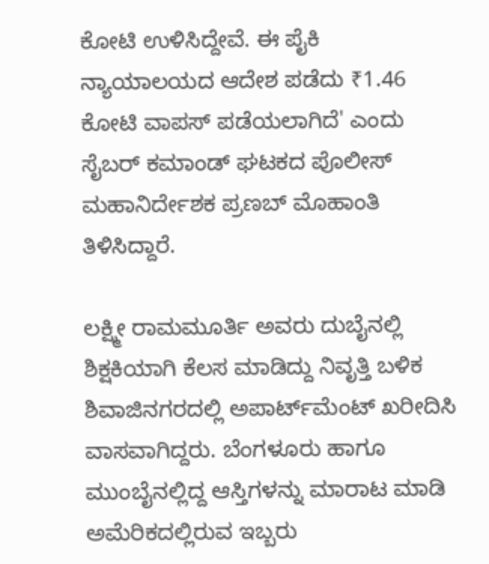ಕೋಟಿ ಉಳಿಸಿದ್ದೇವೆ. ಈ ಪೈಕಿ ನ್ಯಾಯಾಲಯದ ಆದೇಶ ಪಡೆದು ₹1.46 ಕೋಟಿ ವಾಪಸ್ ಪಡೆಯಲಾಗಿದೆ' ಎಂದು ಸೈಬರ್ ಕಮಾಂಡ್ ಘಟಕದ ಪೊಲೀಸ್ ಮಹಾನಿರ್ದೇಶಕ ಪ್ರಣಬ್ ಮೊಹಾಂತಿ ತಿಳಿಸಿದ್ದಾರೆ.

ಲಕ್ಷ್ಮೀ ರಾಮಮೂರ್ತಿ ಅವರು ದುಬೈನಲ್ಲಿ ಶಿಕ್ಷಕಿಯಾಗಿ ಕೆಲಸ ಮಾಡಿದ್ದು ನಿವೃತ್ತಿ ಬಳಿಕ ಶಿವಾಜಿನಗರದಲ್ಲಿ ಅಪಾರ್ಟ್‌ಮೆಂಟ್ ಖರೀದಿಸಿ ವಾಸವಾಗಿದ್ದರು. ಬೆಂಗಳೂರು ಹಾಗೂ ಮುಂಬೈನಲ್ಲಿದ್ದ ಆಸ್ತಿಗಳನ್ನು ಮಾರಾಟ ಮಾಡಿ ಅಮೆರಿಕದಲ್ಲಿರುವ ಇಬ್ಬರು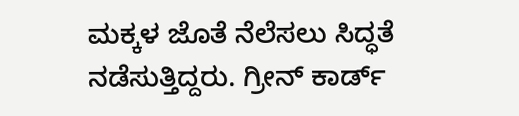ಮಕ್ಕಳ ಜೊತೆ ನೆಲೆಸಲು ಸಿದ್ಧತೆ ನಡೆಸುತ್ತಿದ್ದರು. ಗ್ರೀನ್ ಕಾರ್ಡ್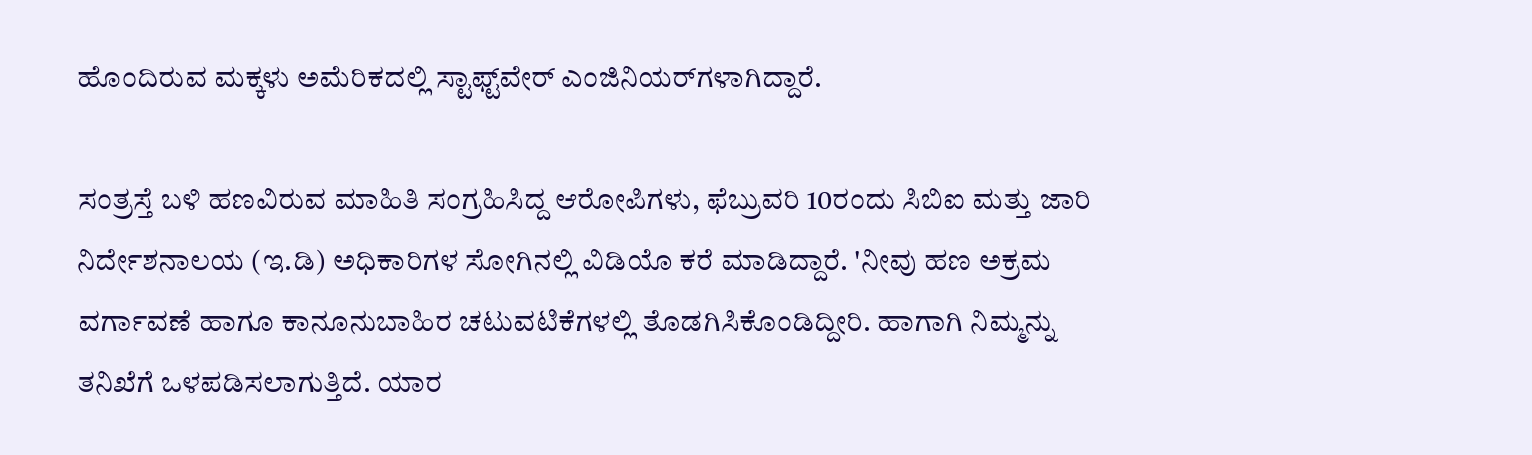ಹೊಂದಿರುವ ಮಕ್ಕಳು ಅಮೆರಿಕದಲ್ಲಿ ಸ್ಟಾಫ್ಟ್‌ವೇರ್‌ ಎಂಜಿನಿಯರ್‌ಗಳಾಗಿದ್ದಾರೆ.

ಸಂತ್ರಸ್ತೆ ಬಳಿ ಹಣವಿರುವ ಮಾಹಿತಿ ಸಂಗ್ರಹಿಸಿದ್ದ ಆರೋಪಿಗಳು, ಫೆಬ್ರುವರಿ 10ರಂದು ಸಿಬಿಐ ಮತ್ತು ಜಾರಿ ನಿರ್ದೇಶನಾಲಯ (ಇ.ಡಿ) ಅಧಿಕಾರಿಗಳ ಸೋಗಿನಲ್ಲಿ ವಿಡಿಯೊ ಕರೆ ಮಾಡಿದ್ದಾರೆ. 'ನೀವು ಹಣ ಅಕ್ರಮ ವರ್ಗಾವಣೆ ಹಾಗೂ ಕಾನೂನುಬಾಹಿರ ಚಟುವಟಿಕೆಗಳಲ್ಲಿ ತೊಡಗಿಸಿಕೊಂಡಿದ್ದೀರಿ. ಹಾಗಾಗಿ ನಿಮ್ಮನ್ನು ತನಿಖೆಗೆ ಒಳಪಡಿಸಲಾಗುತ್ತಿದೆ. ಯಾರ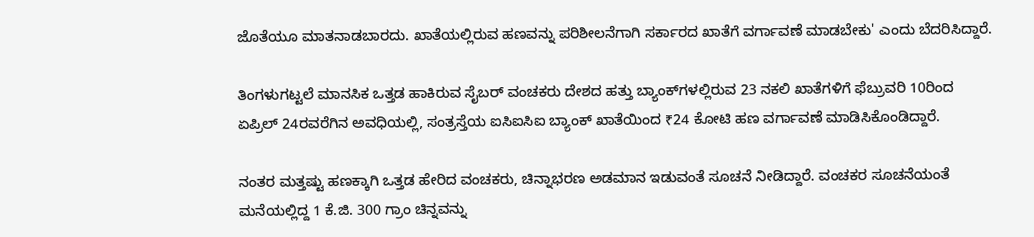ಜೊತೆಯೂ ಮಾತನಾಡಬಾರದು. ಖಾತೆಯಲ್ಲಿರುವ ಹಣವನ್ನು ಪರಿಶೀಲನೆಗಾಗಿ ಸರ್ಕಾರದ ಖಾತೆಗೆ ವರ್ಗಾವಣೆ ಮಾಡಬೇಕು' ಎಂದು ಬೆದರಿಸಿದ್ದಾರೆ.

ತಿಂಗಳುಗಟ್ಟಲೆ ಮಾನಸಿಕ ಒತ್ತಡ ಹಾಕಿರುವ ಸೈಬರ್ ವಂಚಕರು ದೇಶದ ಹತ್ತು ಬ್ಯಾಂಕ್‌ಗಳಲ್ಲಿರುವ 23 ನಕಲಿ ಖಾತೆಗಳಿಗೆ ಫೆಬ್ರುವರಿ 10ರಿಂದ ಏಪ್ರಿಲ್ 24ರವರೆಗಿನ ಅವಧಿಯಲ್ಲಿ, ಸಂತ್ರಸ್ತೆಯ ಐಸಿಐಸಿಐ ಬ್ಯಾಂಕ್ ಖಾತೆಯಿಂದ ₹24 ಕೋಟಿ ಹಣ ವರ್ಗಾವಣೆ ಮಾಡಿಸಿಕೊಂಡಿದ್ದಾರೆ.

ನಂತರ ಮತ್ತಷ್ಟು ಹಣಕ್ಕಾಗಿ ಒತ್ತಡ ಹೇರಿದ ವಂಚಕರು, ಚಿನ್ನಾಭರಣ ಅಡಮಾನ ಇಡುವಂತೆ ಸೂಚನೆ ನೀಡಿದ್ದಾರೆ. ವಂಚಕರ ಸೂಚನೆಯಂತೆ ಮನೆಯಲ್ಲಿದ್ದ 1 ಕೆ.ಜಿ. 300 ಗ್ರಾಂ ಚಿನ್ನವನ್ನು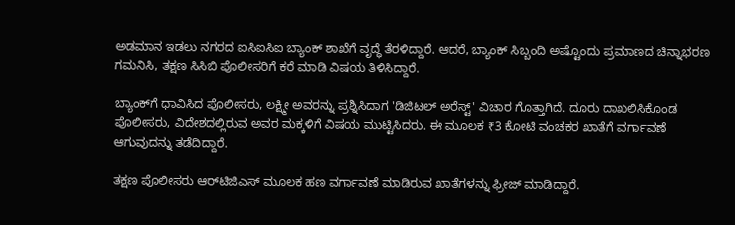ಅಡಮಾನ ಇಡಲು ನಗರದ ಐಸಿಐಸಿಐ ಬ್ಯಾಂಕ್ ಶಾಖೆಗೆ ವೃದ್ಧೆ ತೆರಳಿದ್ದಾರೆ. ಆದರೆ, ಬ್ಯಾಂಕ್ ಸಿಬ್ಬಂದಿ ಅಷ್ಟೊಂದು ಪ್ರಮಾಣದ ಚಿನ್ನಾಭರಣ ಗಮನಿಸಿ, ತಕ್ಷಣ ಸಿಸಿಬಿ ಪೊಲೀಸರಿಗೆ ಕರೆ ಮಾಡಿ ವಿಷಯ ತಿಳಿಸಿದ್ದಾರೆ.

ಬ್ಯಾಂಕ್‌ಗೆ ಧಾವಿಸಿದ ಪೊಲೀಸರು, ಲಕ್ಷ್ಮೀ ಅವರನ್ನು ಪ್ರಶ್ನಿಸಿದಾಗ 'ಡಿಜಿಟಲ್ ಅರೆಸ್ಟ್' ವಿಚಾರ ಗೊತ್ತಾಗಿದೆ. ದೂರು ದಾಖಲಿಸಿಕೊಂಡ ಪೊಲೀಸರು, ವಿದೇಶದಲ್ಲಿರುವ ಅವರ ಮಕ್ಕಳಿಗೆ ವಿಷಯ ಮುಟ್ಟಿಸಿದರು. ಈ ಮೂಲಕ ₹3 ಕೋಟಿ ವಂಚಕರ ಖಾತೆಗೆ ವರ್ಗಾವಣೆ ಆಗುವುದನ್ನು ತಡೆದಿದ್ದಾರೆ.

ತಕ್ಷಣ ಪೊಲೀಸರು ಆರ್‌ಟಿಜಿಎಸ್ ಮೂಲಕ ಹಣ ವರ್ಗಾವಣೆ ಮಾಡಿರುವ ಖಾತೆಗಳನ್ನು ಫ್ರೀಜ್ ಮಾಡಿದ್ದಾರೆ.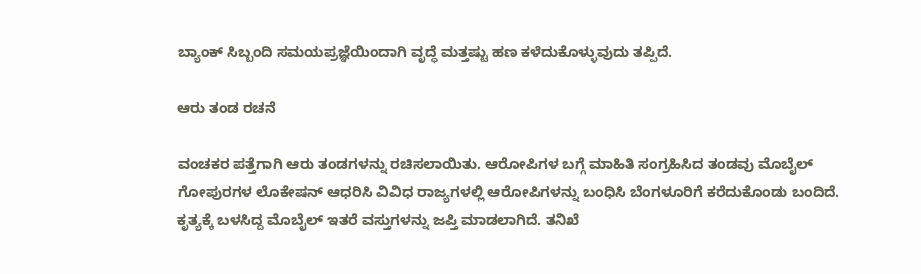ಬ್ಯಾಂಕ್ ಸಿಬ್ಬಂದಿ ಸಮಯಪ್ರಜ್ಞೆಯಿಂದಾಗಿ ವೃದ್ಧೆ ಮತ್ತಷ್ಟು ಹಣ ಕಳೆದುಕೊಳ್ಳುವುದು ತಪ್ಪಿದೆ.

ಆರು ತಂಡ ರಚನೆ

ವಂಚಕರ ಪತ್ತೆಗಾಗಿ ಆರು ತಂಡಗಳನ್ನು ರಚಿಸಲಾಯಿತು. ಆರೋಪಿಗಳ ಬಗ್ಗೆ ಮಾಹಿತಿ ಸಂಗ್ರಹಿಸಿದ ತಂಡವು ಮೊಬೈಲ್‌ ಗೋಪುರಗಳ ಲೊಕೇಷನ್ ಆಧರಿಸಿ ವಿವಿಧ ರಾಜ್ಯಗಳಲ್ಲಿ ಆರೋಪಿಗಳನ್ನು ಬಂಧಿಸಿ ಬೆಂಗಳೂರಿಗೆ ಕರೆದುಕೊಂಡು ಬಂದಿದೆ. ಕೃತ್ಯಕ್ಕೆ ಬಳಸಿದ್ದ ಮೊಬೈಲ್ ಇತರೆ ವಸ್ತುಗಳನ್ನು ಜಪ್ತಿ ಮಾಡಲಾಗಿದೆ. ತನಿಖೆ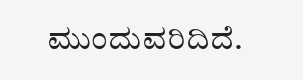ಮುಂದುವರಿದಿದೆ.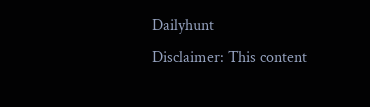Dailyhunt
Disclaimer: This content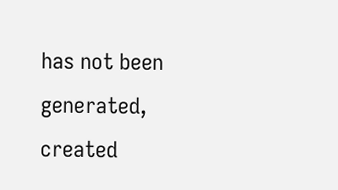has not been generated, created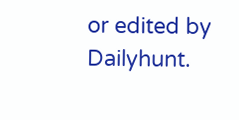or edited by Dailyhunt.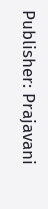Publisher: Prajavani